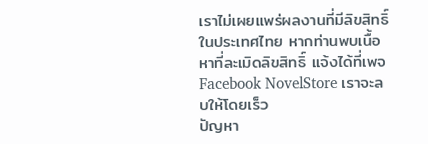เราไม่เผยแพร่ผลงานที่มีลิขสิทธิ์ในประเทศไทย หากท่านพบเนื้อหาที่ละเมิดลิขสิทธิ์ แจ้งได้ที่เพจ Facebook NovelStore เราจะลบให้โดยเร็ว
ปัญหา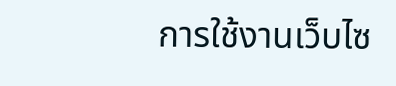การใช้งานเว็บไซ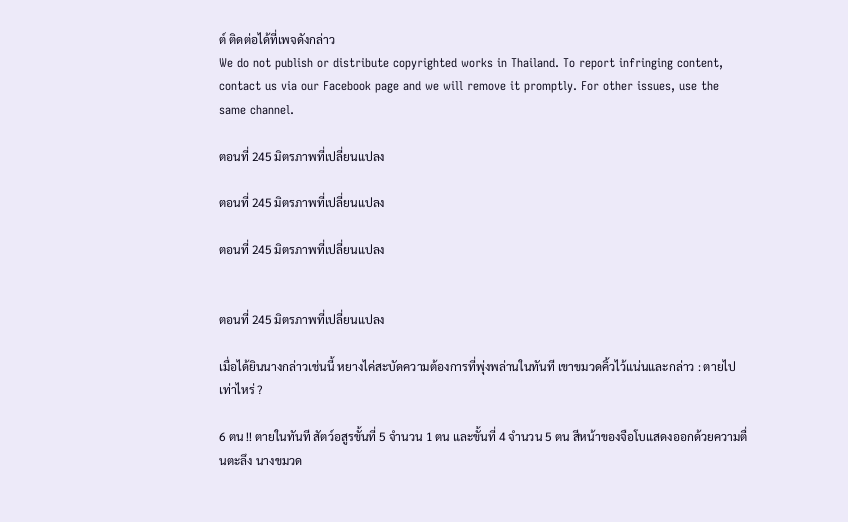ต์ ติดต่อได้ที่เพจดังกล่าว
We do not publish or distribute copyrighted works in Thailand. To report infringing content, contact us via our Facebook page and we will remove it promptly. For other issues, use the same channel.

ตอนที่ 245 มิตรภาพที่เปลี่ยนแปลง

ตอนที่ 245 มิตรภาพที่เปลี่ยนแปลง

ตอนที่ 245 มิตรภาพที่เปลี่ยนแปลง


ตอนที่ 245 มิตรภาพที่เปลี่ยนแปลง

เมื่อได้ยินนางกล่าวเช่นนี้ หยางไค่สะบัดความต้องการที่พุ่งพล่านในทันที เขาขมวดคิ้วไว้แน่นและกล่าว : ตายไปเท่าไหร่ ?

6 ตน !! ตายในทันที สัตว์อสูรขั้นที่ 5 จำนวน 1 ตน และขั้นที่ 4 จำนวน 5 ตน สีหน้าของจือโบแสดงออกด้วยความตื่นตะลึง นางขมวด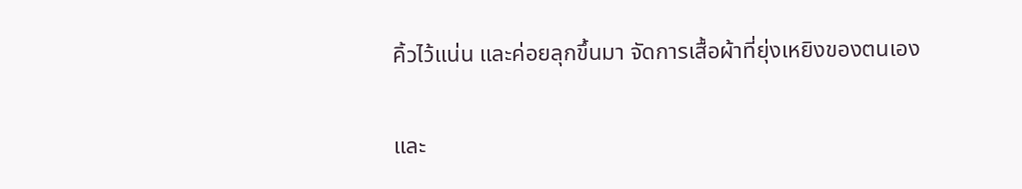คิ้วไว้แน่น และค่อยลุกขึ้นมา จัดการเสื้อผ้าที่ยุ่งเหยิงของตนเอง

และ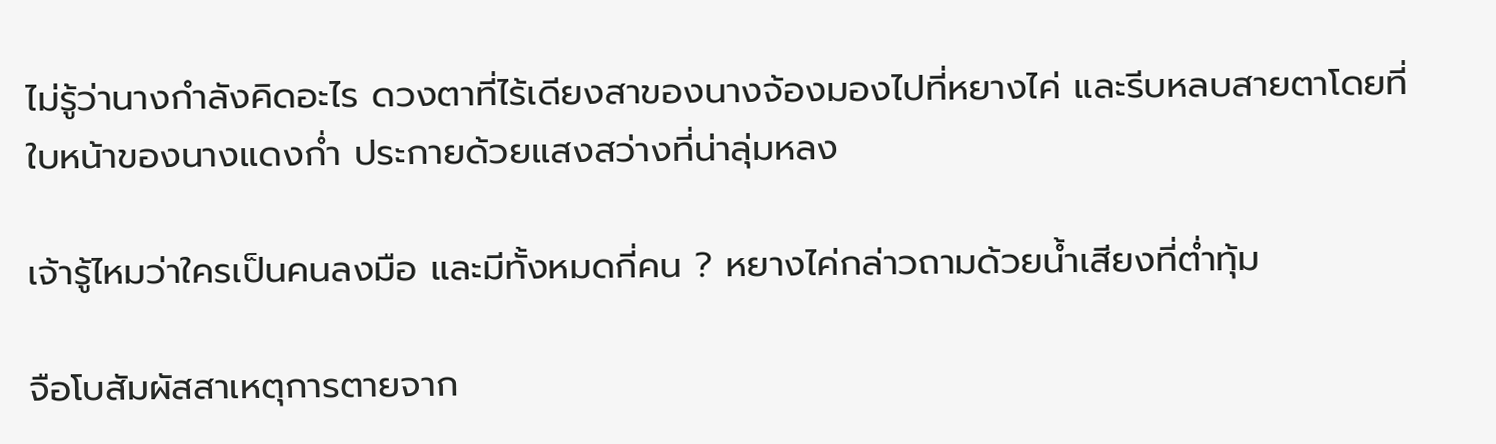ไม่รู้ว่านางกำลังคิดอะไร ดวงตาที่ไร้เดียงสาของนางจ้องมองไปที่หยางไค่ และรีบหลบสายตาโดยที่ใบหน้าของนางแดงก่ำ ประกายด้วยแสงสว่างที่น่าลุ่มหลง

เจ้ารู้ไหมว่าใครเป็นคนลงมือ และมีทั้งหมดกี่คน ? หยางไค่กล่าวถามด้วยน้ำเสียงที่ต่ำทุ้ม

จือโบสัมผัสสาเหตุการตายจาก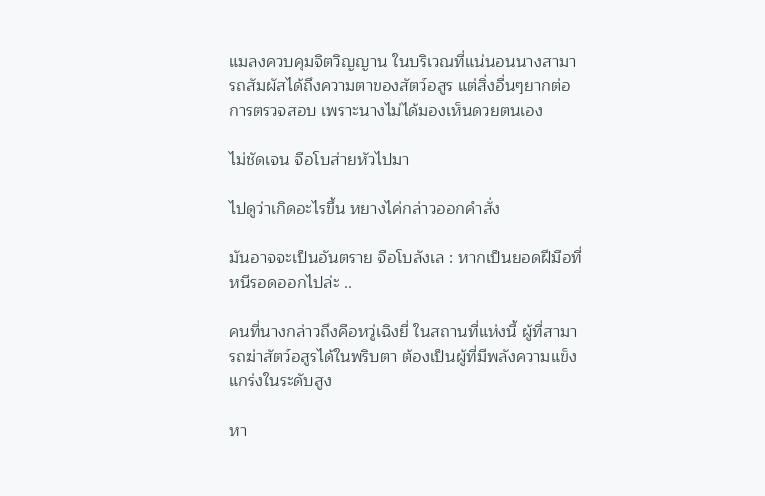แมลงควบคุมจิตวิญญาน ในบริเวณที่แน่นอนนางสามารถสัมผัสได้ถึงความตาของสัตว์อสูร แต่สิ่งอื่นๆยากต่อการตรวจสอบ เพราะนางไม่ได้มองเห็นดวยตนเอง

ไม่ชัดเจน จือโบส่ายหัวไปมา

ไปดูว่าเกิดอะไรขึ้น หยางไค่กล่าวออกคำสั่ง

มันอาจจะเป็นอันตราย จือโบลังเล : หากเป็นยอดฝีมือที่หนีรอดออกไปล่ะ ..

คนที่นางกล่าวถึงคือหวู่เฉิงยี่ ในสถานที่แห่งนี้ ผู้ที่สามารถฆ่าสัตว์อสูรได้ในพริบตา ต้องเป็นผู้ที่มีพลังความแข็งแกร่งในระดับสูง

หา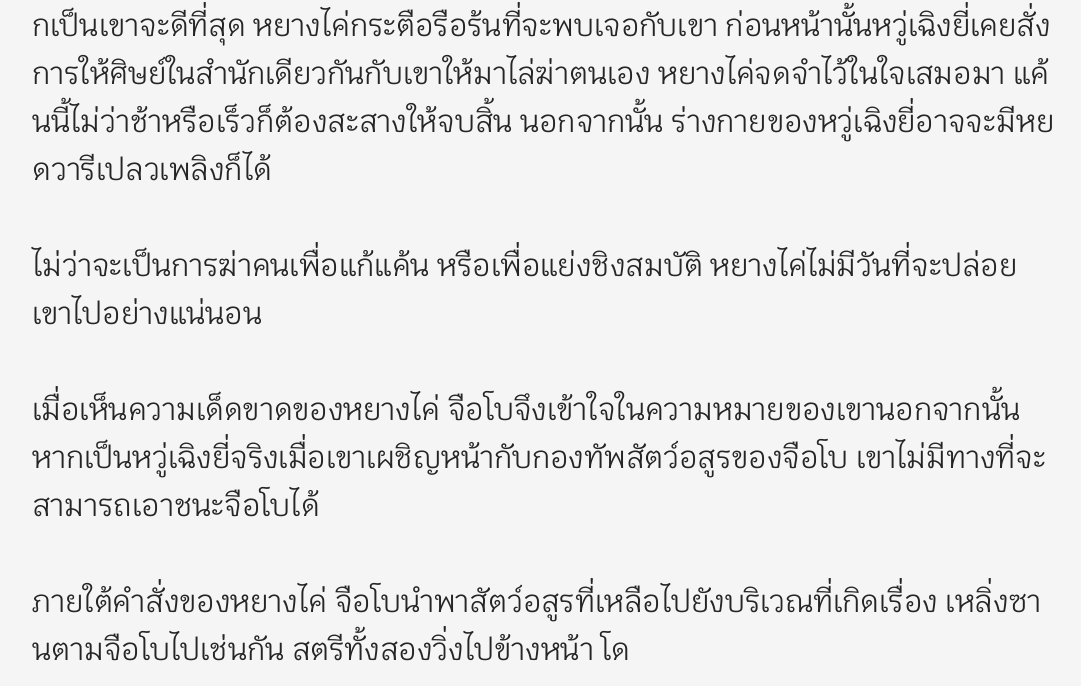กเป็นเขาจะดีที่สุด หยางไค่กระตือรือร้นที่จะพบเจอกับเขา ก่อนหน้านั้นหวู่เฉิงยี่เคยสั่งการให้ศิษย์ในสำนักเดียวกันกับเขาให้มาไล่ฆ่าตนเอง หยางไค่จดจำไว้ในใจเสมอมา แค้นนี้ไม่ว่าช้าหรือเร็วก็ต้องสะสางให้จบสิ้น นอกจากนั้น ร่างกายของหวู่เฉิงยี่อาจจะมีหยดวารีเปลวเพลิงก็ได้

ไม่ว่าจะเป็นการฆ่าคนเพื่อแก้แค้น หรือเพื่อแย่งชิงสมบัติ หยางไค่ไม่มีวันที่จะปล่อยเขาไปอย่างแน่นอน

เมื่อเห็นความเด็ดขาดของหยางไค่ จือโบจึงเข้าใจในความหมายของเขานอกจากนั้น หากเป็นหวู่เฉิงยี่จริงเมื่อเขาเผชิญหน้ากับกองทัพสัตว์อสูรของจือโบ เขาไม่มีทางที่จะสามารถเอาชนะจือโบได้

ภายใต้คำสั่งของหยางไค่ จือโบนำพาสัตว์อสูรที่เหลือไปยังบริเวณที่เกิดเรื่อง เหลิ่งซานตามจือโบไปเช่นกัน สตรีทั้งสองวิ่งไปข้างหน้า โด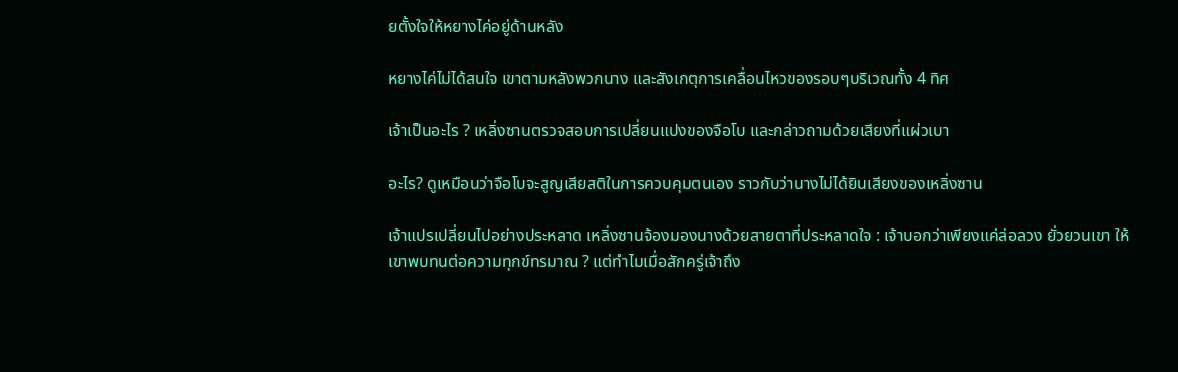ยตั้งใจให้หยางไค่อยู่ด้านหลัง

หยางไค่ไม่ได้สนใจ เขาตามหลังพวกนาง และสังเกตุการเคลื่อนไหวของรอบๆบริเวณทั้ง 4 ทิศ

เจ้าเป็นอะไร ? เหลิ่งซานตรวจสอบการเปลี่ยนแปงของจือโบ และกล่าวถามด้วยเสียงที่แผ่วเบา

อะไร? ดูเหมือนว่าจือโบจะสูญเสียสติในการควบคุมตนเอง ราวกับว่านางไม่ได้ยินเสียงของเหลิ่งซาน

เจ้าแปรเปลี่ยนไปอย่างประหลาด เหลิ่งซานจ้องมองนางด้วยสายตาที่ประหลาดใจ : เจ้าบอกว่าเพียงแค่ล่อลวง ยั่วยวนเขา ให้เขาพบทนต่อความทุกข์ทรมาณ ? แต่ทำไมเมื่อสักครู่เจ้าถึง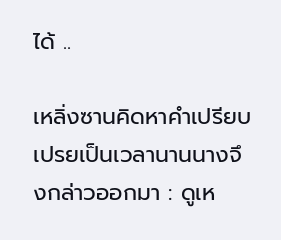ได้ ..

เหลิ่งซานคิดหาคำเปรียบเปรยเป็นเวลานานนางจึงกล่าวออกมา : ดูเห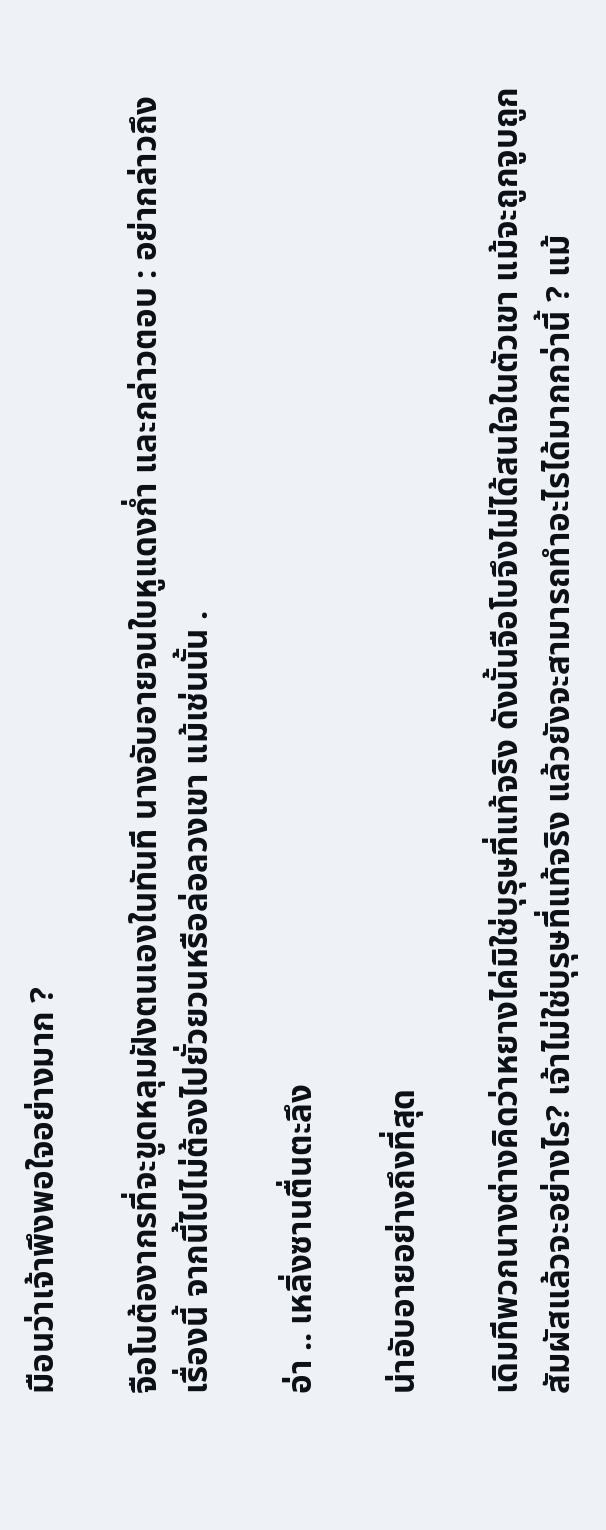มือนว่าเจ้าพึงพอใจอย่างมาก ?

จือโบต้องากรที่จะขูดหลุมฝังตนเองในทันที นางอับอายจนใบหูแดงก่ำ และกล่าวตอบ : อย่ากล่าวถึงเรื่องนี้ จากนี้ไปไม่ต้องไปยั่วยวนหรือล่อลวงเขา แม้เช่นนั้น .

อ่า .. เหลิ่งซานตื่นตะลึง

น่าอับอายอย่างถึงที่สุด

เดิมทีพวกนางต่างคิดว่าหยางไค่มิใช่บุรุษที่แท้จริง ดังนั้นจือโบจึงไม่ได้สนใจในตัวเขา แม้จะถูกจูบถูกสัมผัสแล้วจะอย่างไร? เจ้าไม่ใช่บุรุษที่แท้จริง แล้วยังจะสามารถทำอะไรได้มากกว่านี้ ? แม้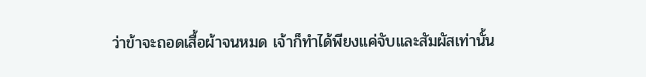ว่าข้าจะถอดเสื้อผ้าจนหมด เจ้าก็ทำได้พียงแค่จับและสัมผัสเท่านั้น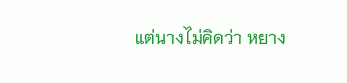แต่นางไม่คิดว่า หยาง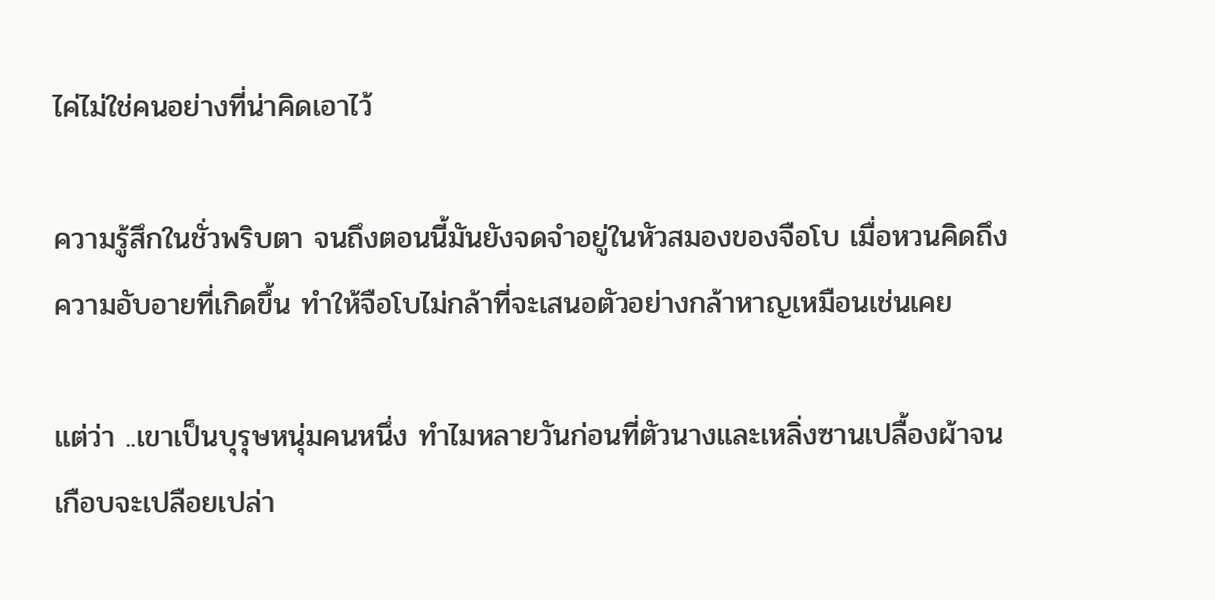ไค่ไม่ใช่คนอย่างที่น่าคิดเอาไว้

ความรู้สึกในชั่วพริบตา จนถึงตอนนี้มันยังจดจำอยู่ในหัวสมองของจือโบ เมื่อหวนคิดถึงความอับอายที่เกิดขึ้น ทำให้จือโบไม่กล้าที่จะเสนอตัวอย่างกล้าหาญเหมือนเช่นเคย

แต่ว่า ..เขาเป็นบุรุษหนุ่มคนหนึ่ง ทำไมหลายวันก่อนที่ตัวนางและเหลิ่งซานเปลื้องผ้าจนเกือบจะเปลือยเปล่า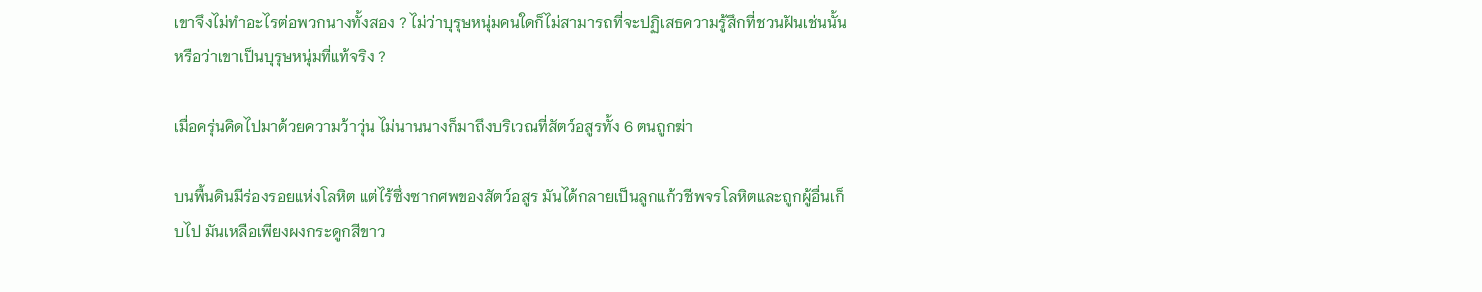เขาจึงไม่ทำอะไรต่อพวกนางทั้งสอง ? ไม่ว่าบุรุษหนุ่มคนใดก็ไม่สามารถที่จะปฏิเสธความรู้สึกที่ชวนฝันเช่นนั้น หรือว่าเขาเป็นบุรุษหนุ่มที่แท้จริง ?

เมื่อครุ่นคิดไปมาด้วยความว้าวุ่น ไม่นานนางก็มาถึงบริเวณที่สัตว์อสูรทั้ง 6 ตนถูกฆ่า

บนพื้นดินมีร่องรอยแห่งโลหิต แต่ไร้ซึ่งซากศพของสัตว์อสูร มันได้กลายเป็นลูกแก้วชีพจรโลหิตและถูกผู้อื่นเก็บไป มันเหลือเพียงผงกระดูกสีขาว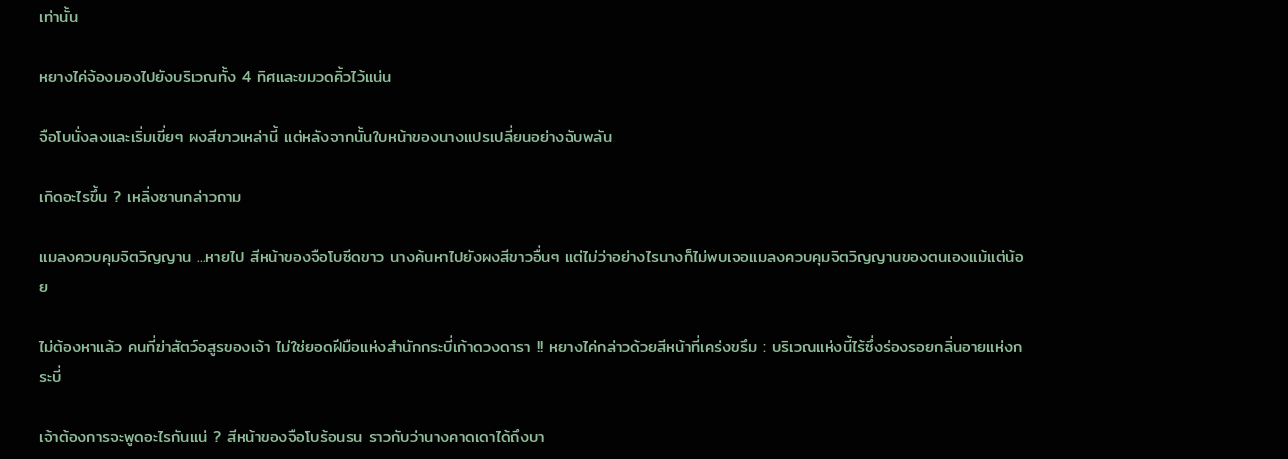เท่านั้น

หยางไค่จ้องมองไปยังบริเวณทั้ง 4 ทิศและขมวดคิ้วไว้แน่น

จือโบนั่งลงและเริ่มเขี่ยๆ ผงสีขาวเหล่านี้ แต่หลังจากนั้นใบหน้าของนางแปรเปลี่ยนอย่างฉับพลัน

เกิดอะไรขึ้น ? เหลิ่งซานกล่าวถาม

แมลงควบคุมจิตวิญญาน ...หายไป สีหน้าของจือโบซีดขาว นางค้นหาไปยังผงสีขาวอื่นๆ แต่ไม่ว่าอย่างไรนางก็ไม่พบเจอแมลงควบคุมจิตวิญญานของตนเองแม้แต่น้อย

ไม่ต้องหาแล้ว คนที่ฆ่าสัตว์อสูรของเจ้า ไม่ใช่ยอดฝีมือแห่งสำนักกระบี่เก้าดวงดารา !! หยางไค่กล่าวด้วยสีหน้าที่เคร่งขรึม : บริเวณแห่งนี้ไร้ซึ่งร่องรอยกลิ่นอายแห่งกระบี่

เจ้าต้องการจะพูดอะไรกันแน่ ? สีหน้าของจือโบร้อนรน ราวกับว่านางคาดเดาได้ถึงบา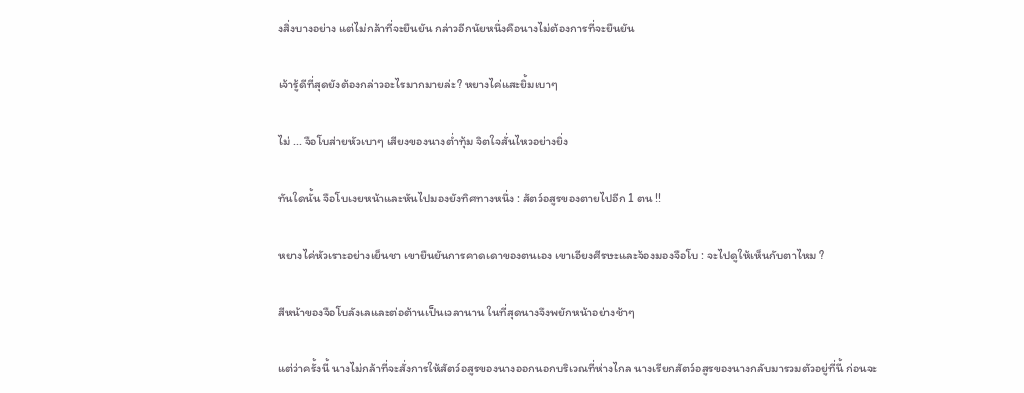งสิ่งบางอย่าง แต่ไม่กล้าที่จะยืนยัน กล่าวอีกนัยหนึ่งคือนางไม่ต้องการที่จะยืนยัน

เจ้ารู้ดีที่สุดยังต้องกล่าวอะไรมากมายล่ะ? หยางไค่แสะยิ้มเบาๆ

ไม่ ... จือโบส่ายหัวเบาๆ เสียงของนางต่ำทุ้ม จิตใจสั่นไหวอย่างยิ่ง

ทันใดนั้น จือโบเงยหน้าและหันไปมองยังทิศทางหนึ่ง : สัตว์อสูรของตายไปอีก 1 ตน !!

หยางไค่หัวเราะอย่างเย็นชา เขายืนยันการคาดเดาของตนเอง เขาเอียงศีรษะและจ้องมองจือโบ : จะไปดูให้เห็นกับตาไหม ?

สีหน้าของจือโบลังเลและต่อต้านเป็นเวลานาน ในที่สุดนางจึงพยักหน้าอย่างช้าๆ

แต่ว่าครั้งนี้ นางไม่กล้าที่จะสั่งการให้สัตว์อสูรของนางออกนอกบริเวณที่ห่างไกล นางเรียกสัตว์อสูรของนางกลับมารวมตัวอยู่ที่นี้ ก่อนจะ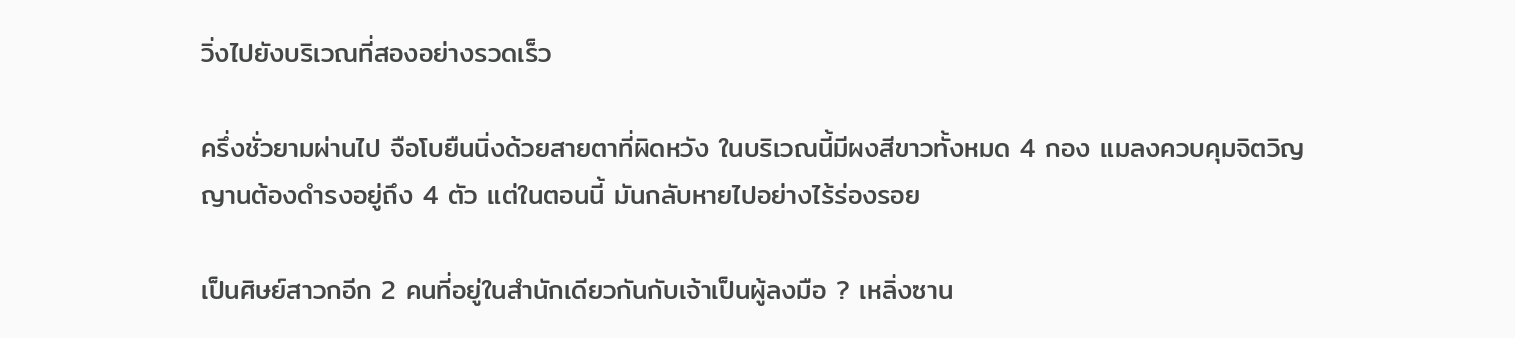วิ่งไปยังบริเวณที่สองอย่างรวดเร็ว

ครึ่งชั่วยามผ่านไป จือโบยืนนิ่งด้วยสายตาที่ผิดหวัง ในบริเวณนี้มีผงสีขาวทั้งหมด 4 กอง แมลงควบคุมจิตวิญญานต้องดำรงอยู่ถึง 4 ตัว แต่ในตอนนี้ มันกลับหายไปอย่างไร้ร่องรอย

เป็นศิษย์สาวกอีก 2 คนที่อยู่ในสำนักเดียวกันกับเจ้าเป็นผู้ลงมือ ? เหลิ่งซาน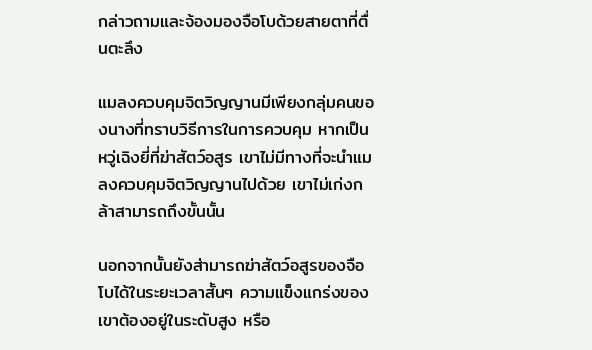กล่าวถามและจ้องมองจือโบด้วยสายตาที่ตื่นตะลึง

แมลงควบคุมจิตวิญญานมีเพียงกลุ่มคนของนางที่ทราบวิธีการในการควบคุม หากเป็นหวู่เฉิงยี่ที่ฆ่าสัตว์อสูร เขาไม่มีทางที่จะนำแมลงควบคุมจิตวิญญานไปด้วย เขาไม่เก่งกล้าสามารถถึงขั้นนั้น

นอกจากนั้นยังส่ามารถฆ่าสัตว์อสูรของจือโบได้ในระยะเวลาสั้นๆ ความแข็งแกร่งของเขาต้องอยู่ในระดับสูง หรือ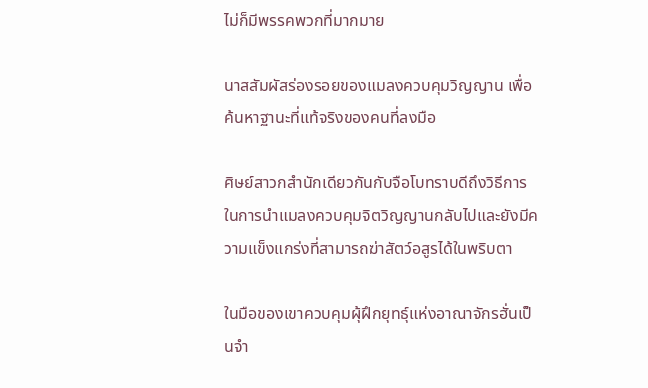ไม่ก็มีพรรคพวกที่มากมาย

นาสสัมผัสร่องรอยของแมลงควบคุมวิญญาน เพื่อค้นหาฐานะที่แท้จริงของคนที่ลงมือ

ศิษย์สาวกสำนักเดียวกันกับจือโบทราบดีถึงวิธีการในการนำแมลงควบคุมจิตวิญญานกลับไปและยังมีความแข็งแกร่งที่สามารถฆ่าสัตว์อสูรได้ในพริบตา

ในมือของเขาควบคุมผุ้ฝึกยุทธุ์แห่งอาณาจักรฮั่นเป็นจำ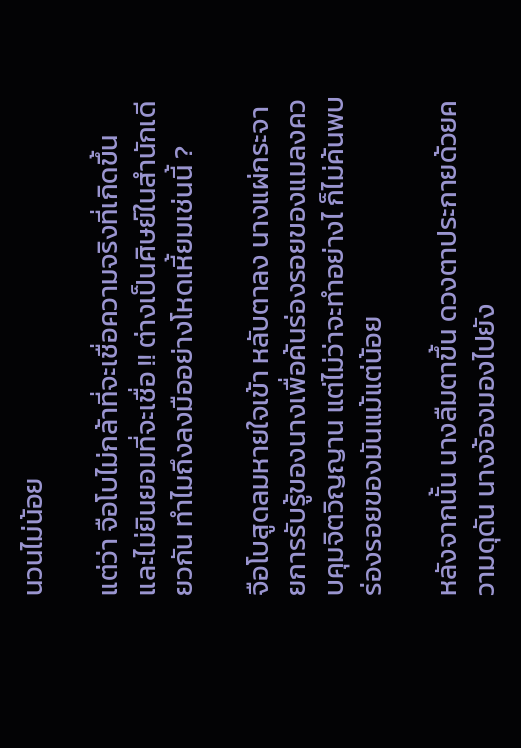นวนไม่น้อย

แต่ว่า จือโบไม่กล้าที่จะเชื่อความจริงที่เกิดขึ้น และไม่ยินยอมที่จะเชื่อ !! ต่างเป็นศิษย์ในสำนักเดียวกัน ทำไมถึงลงมืออย่างโหดเหี้ยมเช่นนี้ ?

จือโบสูดลมหายใจเข้า หลับตาลง นางแผ่กระจายการรับรู้ของนางเพื่อค้นร่องรอยของแมลงควบคุมจิตวิญญาน แต่ไม่ว่าจะทำอย่างไ ก็ไม่ค้นพบร่องรอยของมันแม้แต่น้อย

หลังจากนั้น นางลืมตาขึ้น ดวงตาประกายด้วยความดุดัน นางจ้องมองไปยัง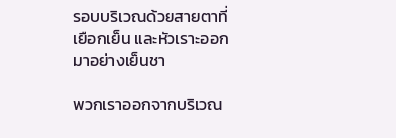รอบบริเวณด้วยสายตาที่เยือกเย็น และหัวเราะออกมาอย่างเย็นชา

พวกเราออกจากบริเวณ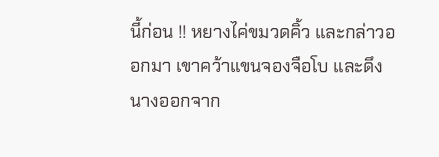นี้ก่อน !! หยางไค่ขมวดคิ้ว และกล่าวออกมา เขาคว้าแขนจองจือโบ และดึงนางออกจาก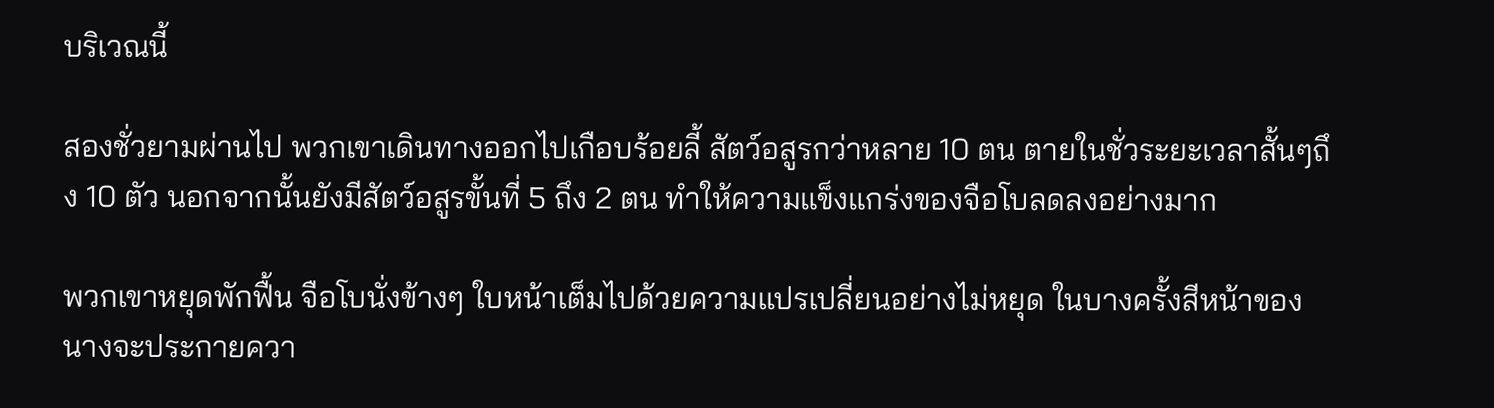บริเวณนี้

สองชั่วยามผ่านไป พวกเขาเดินทางออกไปเกือบร้อยลี้ สัตว์อสูรกว่าหลาย 10 ตน ตายในชั่วระยะเวลาสั้นๆถึง 10 ตัว นอกจากนั้นยังมีสัตว์อสูรขั้นที่ 5 ถึง 2 ตน ทำให้ความแข็งแกร่งของจือโบลดลงอย่างมาก

พวกเขาหยุดพักฟื้น จือโบนั่งข้างๆ ใบหน้าเต็มไปด้วยความแปรเปลี่ยนอย่างไม่หยุด ในบางครั้งสีหน้าของนางจะประกายควา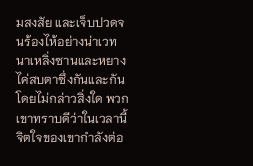มสงสัย และเจ็บปวดจนร้องไห้อย่างน่าเวทนาเหลิ่งซานและหยางไค่สบตาซึ่งกันและกัน โดยไม่กล่าวสิ่งใด พวกเขาทราบดีว่าในเวลานี้จิตใจของเขากำลังต่อ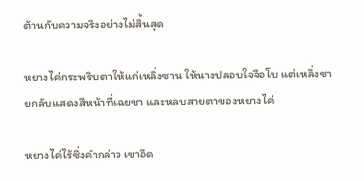ต้านกับความจริงอย่างไม่สิ้นสุด

หยางไค่กระพริบตาให้แก่เหลิ่งซาน ให้นางปลอบใจจือโบ แต่เหลิ่งซายกลับแสดงสีหน้าที่เฉยชา และหลบสายตาของหยางไค่

หยางไค่ไร้ซึ่งคำกล่าว เขาอึด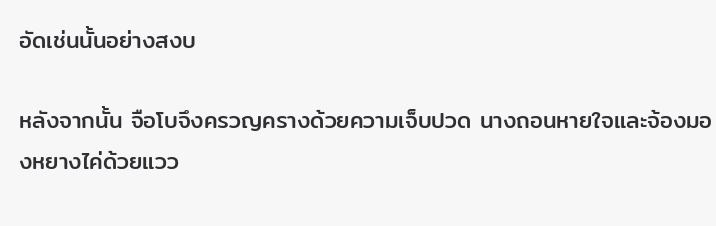อัดเช่นนั้นอย่างสงบ

หลังจากนั้น จือโบจึงครวญครางด้วยความเจ็บปวด นางถอนหายใจและจ้องมองหยางไค่ด้วยแวว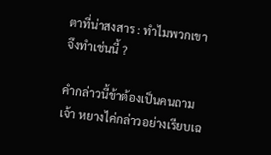ตาที่น่าสงสาร : ทำไมพวกเขาจึงทำเช่นนี้ ?

คำกล่าวนี้ข้าต้องเป็นคนถามเจ้า หยางไค่กล่าวอย่างเรียบเฉ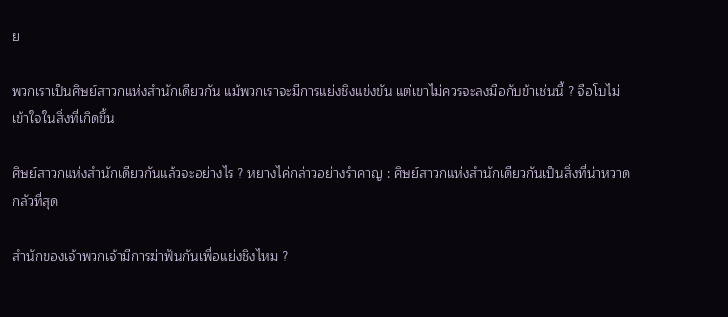ย

พวกเราเป็นศิษย์สาวกแห่งสำนักเดียวกัน แม้พวกเราจะมีการแย่งชิงแข่งขัน แต่เขาไม่ควรจะลงมือกับข้าเช่นนี้ ? จือโบไม่เข้าใจในสิ่งที่เกิดขึ้น

ศิษย์สาวกแห่งสำนักเดียวกันแล้วจะอย่างไร ? หยางไค่กล่าวอย่างรำคาญ : ศิษย์สาวกแห่งสำนักเดียวกันเป็นสิ่งที่น่าหวาดกลัวที่สุด

สำนักของเจ้าพวกเจ้ามีการฆ่าฟันกันเพื่อแย่งชิงไหม ?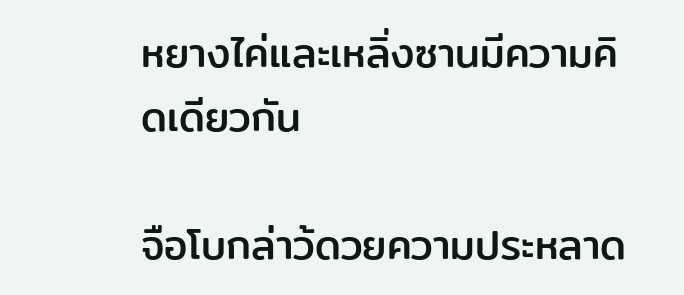หยางไค่และเหลิ่งซานมีความคิดเดียวกัน

จือโบกล่าว้ดวยความประหลาด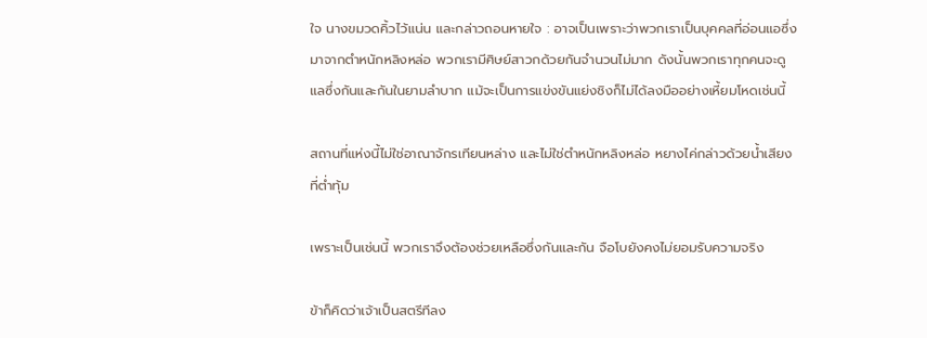ใจ นางขมวดคิ้วไว้แน่น และกล่าวถอนหายใจ : อาจเป็นเพราะว่าพวกเราเป็นบุคคลที่อ่อนแอซึ่งมาจากตำหนักหลิงหล่อ พวกเรามีศิษย์สาวกด้วยกันจำนวนไม่มาก ดังนั้นพวกเราทุกคนจะดูแลซึ่งกันและกันในยามลำบาก แม้จะเป็นการแข่งขันแย่งชิงก็ไม่ได้ลงมืออย่างเหี้ยมโหดเช่นนี้

สถานที่แห่งนี้ไม่ใช่อาณาจักรเทียนหล่าง และไม่ใช่ตำหนักหลิงหล่อ หยางไค่กล่าวด้วยน้ำเสียงที่ต่ำทุ้ม

เพราะเป็นเช่นนี้ พวกเราจึงต้องช่วยเหลือซึ่งกันและกัน จือโบยังคงไม่ยอมรับความจริง

ข้าก็คิดว่าเจ้าเป็นสตรีทีลง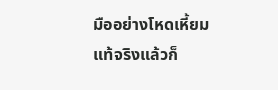มืออย่างโหดเหี้ยม แท้จริงแล้วก็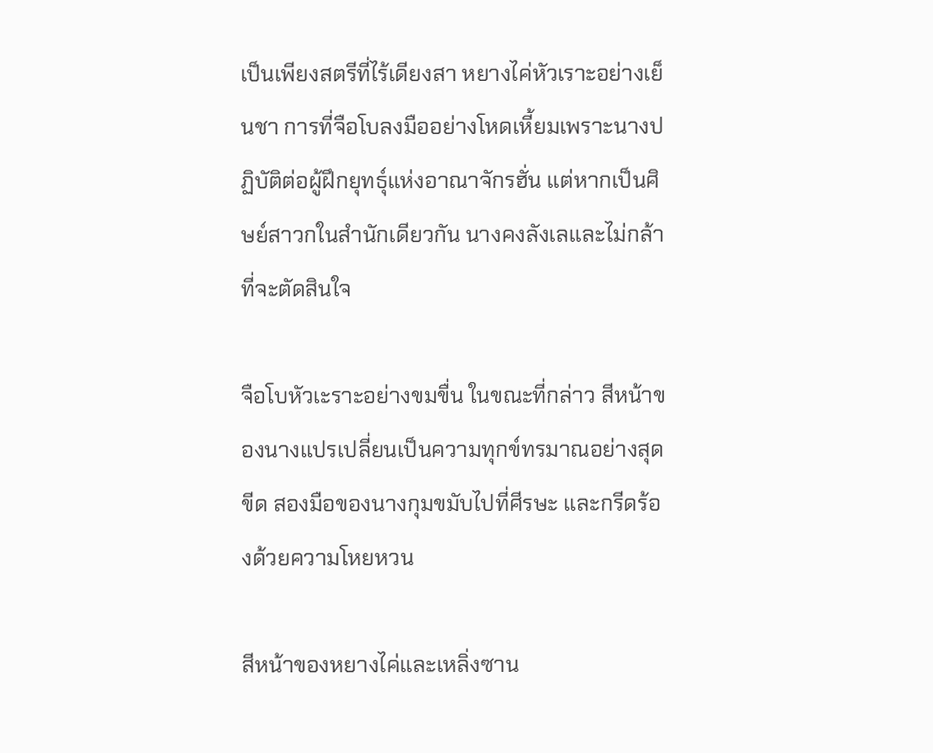เป็นเพียงสตรีที่ไร้เดียงสา หยางไค่หัวเราะอย่างเย็นชา การที่จือโบลงมืออย่างโหดเหี้ยมเพราะนางปฏิบัติต่อผู้ฝึกยุทธุ์แห่งอาณาจักรฮั่น แต่หากเป็นศิษย์สาวกในสำนักเดียวกัน นางคงลังเลและไม่กล้าที่จะตัดสินใจ

จือโบหัวเะราะอย่างขมขื่น ในขณะที่กล่าว สีหน้าของนางแปรเปลี่ยนเป็นความทุกข์ทรมาณอย่างสุดขีด สองมือของนางกุมขมับไปที่ศีรษะ และกรีดร้องด้วยความโหยหวน

สีหน้าของหยางไค่และเหลิ่งซาน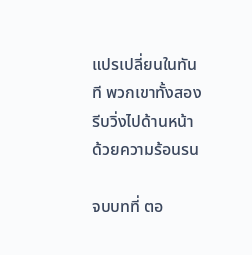แปรเปลี่ยนในทันที พวกเขาทั้งสองรีบวิ่งไปด้านหน้าด้วยความร้อนรน

จบบทที่ ตอ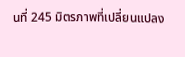นที่ 245 มิตรภาพที่เปลี่ยนแปลง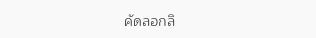คัดลอกลิ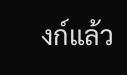งก์แล้ว